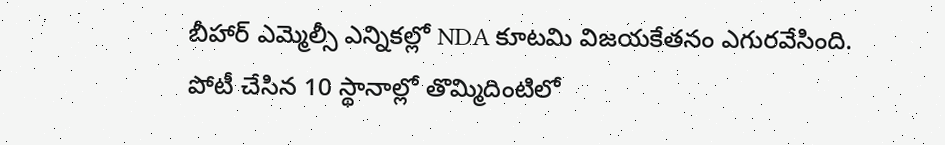బీహార్ ఎమ్మెల్సీ ఎన్నికల్లో NDA కూటమి విజయకేతనం ఎగురవేసింది. పోటీ చేసిన 10 స్థానాల్లో తొమ్మిదింటిలో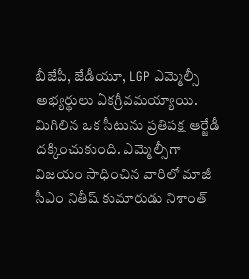బీజేపీ, జేడీయూ, LGP ఎమ్మెల్సీ అభ్యర్థులు ఏకగ్రీవమయ్యాయి. మిగిలిన ఒక సీటును ప్రతిపక్ష ఆర్జేడీ దక్కించుకుంది. ఎమ్మెల్సీగా విజయం సాధించిన వారిలో మాజీ సీఎం నితీష్ కుమారుడు నిశాంత్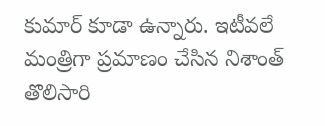కుమార్ కూడా ఉన్నారు. ఇటీవలే మంత్రిగా ప్రమాణం చేసిన నిశాంత్ తొలిసారి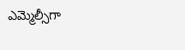ఎమ్మెల్సీగా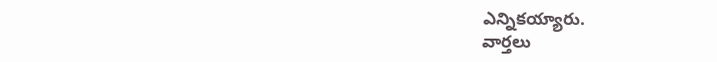ఎన్నికయ్యారు.
వార్తలు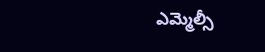ఎమ్మెల్సీ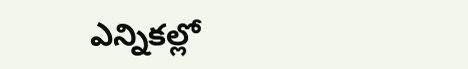ఎన్నికల్లో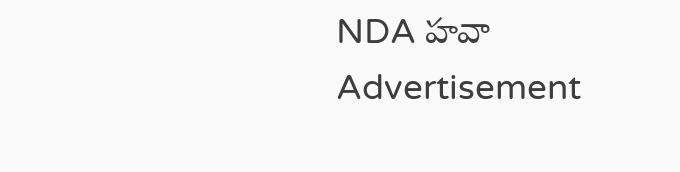NDA హవా
Advertisement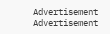Advertisement
Advertisement